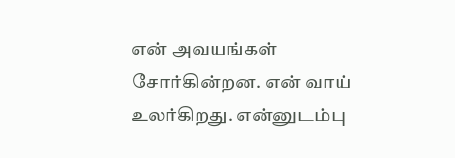என் அவயங்கள் சோர்கின்றன. என் வாய் உலர்கிறது. என்னுடம்பு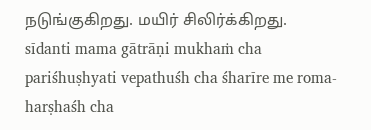நடுங்குகிறது. மயிர் சிலிர்க்கிறது.
sīdanti mama gātrāṇi mukhaṁ cha pariśhuṣhyati vepathuśh cha śharīre me roma-harṣhaśh cha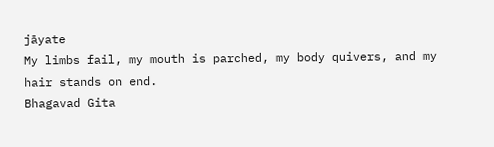jāyate
My limbs fail, my mouth is parched, my body quivers, and my hair stands on end.
Bhagavad Gita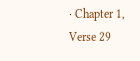· Chapter 1, Verse 29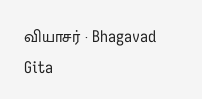வியாசர் · Bhagavad Gita